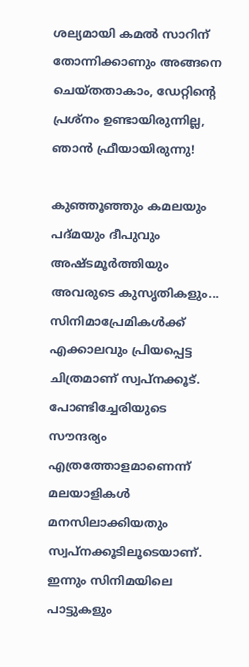ശല്യമായി കമൽ സാറിന് തോന്നിക്കാണും അങ്ങനെ ചെയ്തതാകാം, ഡേറ്റിന്റെ പ്രശ്നം ഉണ്ടായിരുന്നില്ല, ഞാൻ ഫ്രീയായിരുന്നു!

കുഞ്ഞൂഞ്ഞും കമലയും പദ്മയും ദീപുവും അഷ്ടമൂർത്തിയും അവരുടെ കുസൃതികളും... സിനിമാപ്രേമികൾക്ക് എക്കാലവും പ്രിയപ്പെട്ട ചിത്രമാണ് സ്വപ്നക്കൂട്. പോണ്ടിച്ചേരിയുടെ സൗന്ദര്യം എത്രത്തോളമാണെന്ന് മലയാളികൾ മനസിലാക്കിയതും സ്വപ്നക്കൂടിലൂടെയാണ്. ഇന്നും സിനിമയിലെ പാട്ടുകളും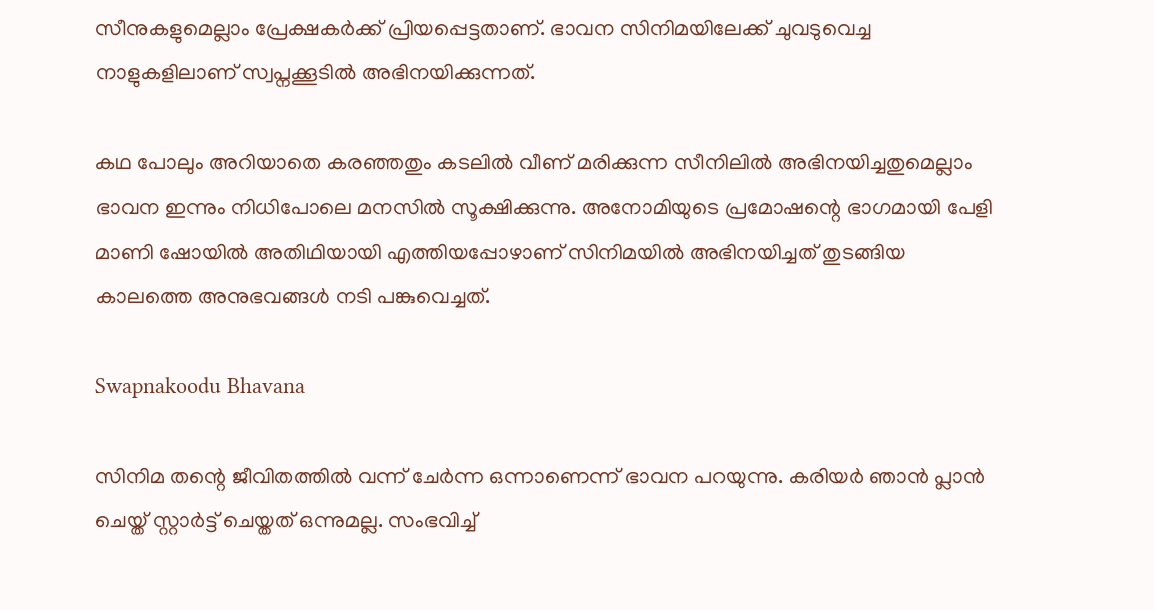സീനുകളുമെല്ലാം പ്രേക്ഷകർക്ക് പ്രിയപ്പെട്ടതാണ്. ഭാവന സിനിമയിലേക്ക് ചുവടുവെച്ച നാളുകളിലാണ് സ്വപ്നക്കൂടിൽ അഭിനയിക്കുന്നത്.

കഥ പോലും അറിയാതെ കരഞ്ഞതും കടലിൽ വീണ് മരിക്കുന്ന സീനിലിൽ അഭിനയിച്ചതുമെല്ലാം ഭാവന ഇന്നും നിധിപോലെ മനസിൽ സൂക്ഷിക്കുന്നു. അനോമിയുടെ പ്രമോഷന്റെ ഭാഗമായി പേളി മാണി ഷോയിൽ അതിഥിയായി എത്തിയപ്പോഴാണ് സിനിമയിൽ അഭിനയിച്ചത് തുടങ്ങിയ കാലത്തെ അനുഭവങ്ങൾ നടി പങ്കുവെച്ചത്.

Swapnakoodu Bhavana

സിനിമ തന്റെ ജീവിതത്തിൽ വന്ന് ചേർന്ന ഒന്നാണെന്ന് ഭാവന പറയുന്നു. കരിയർ ഞാൻ പ്ലാൻ ചെയ്ത് സ്റ്റാർട്ട് ചെയ്തത് ഒന്നുമല്ല. സംഭവിച്ച്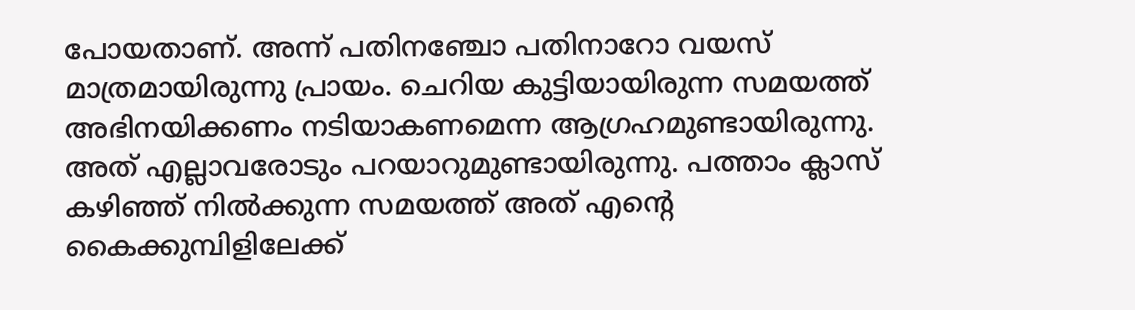പോയതാണ്. അന്ന് പതിനഞ്ചോ പതിനാറോ വയസ് മാത്രമായിരുന്നു പ്രായം. ചെറിയ കുട്ടിയായിരുന്ന സമയത്ത് അഭിനയിക്കണം നടിയാകണമെന്ന ആഗ്രഹമുണ്ടായിരുന്നു. അത് എല്ലാവരോടും പറയാറുമുണ്ടായിരുന്നു. പത്താം ക്ലാസ് കഴിഞ്ഞ് നിൽക്കുന്ന സമയത്ത് അത് എന്റെ കൈക്കുമ്പിളിലേക്ക്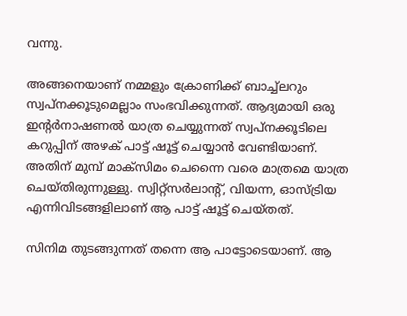വന്നു.

അങ്ങനെയാണ് നമ്മളും ക്രോണിക്ക് ബാച്ച്ലറും സ്വപ്നക്കൂടുമെല്ലാം സംഭവിക്കുന്നത്. ആദ്യമായി ഒരു ഇന്റർനാഷണൽ യാത്ര ചെയ്യുന്നത് സ്വപ്നക്കൂടിലെ കറുപ്പിന് അഴക് പാട്ട് ഷൂട്ട് ചെയ്യാൻ വേണ്ടിയാണ്. അതിന് മുമ്പ് മാക്സിമം ചെന്നൈ വരെ മാത്രമെ യാത്ര ചെയ്തിരുന്നുള്ളു. സ്വിറ്റ്സർലാന്റ്, വിയന്ന, ഓസ്ട്രിയ എന്നിവിടങ്ങളിലാണ് ആ പാട്ട് ഷൂട്ട് ചെയ്തത്.

സിനിമ തുടങ്ങുന്നത് തന്നെ ആ പാട്ടോടെയാണ്. ആ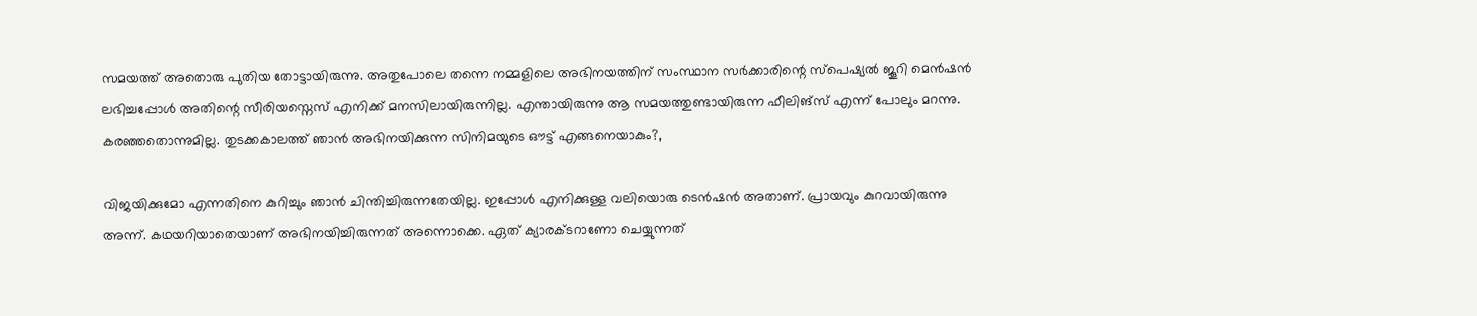സമയത്ത് അതൊരു പുതിയ തോട്ടായിരുന്നു. അതുപോലെ തന്നെ നമ്മളിലെ അഭിനയത്തിന് സംസ്ഥാന സർക്കാരിന്റെ സ്പെഷ്യൽ ജൂറി മെൻഷൻ ലഭിച്ചപ്പോൾ അതിന്റെ സീരിയസ്നെസ് എനിക്ക് മനസിലായിരുന്നില്ല. എന്തായിരുന്നു ആ സമയത്തുണ്ടായിരുന്ന ഫീലിങ്സ് എന്ന് പോലും മറന്നു. കരഞ്ഞതൊന്നുമില്ല. തുടക്കകാലത്ത് ഞാൻ അഭിനയിക്കുന്ന സിനിമയുടെ ഔട്ട് എങ്ങനെയാകും?,

വിജയിക്കുമോ എന്നതിനെ കുറിച്ചും ഞാൻ ചിന്തിച്ചിരുന്നതേയില്ല. ഇപ്പോൾ എനിക്കുള്ള വലിയൊരു ടെൻഷൻ അതാണ്. പ്രായവും കുറവായിരുന്നു അന്ന്. കഥയറിയാതെയാണ് അഭിനയിച്ചിരുന്നത് അന്നൊക്കെ. ഏത് ക്യാരക്ടറാണോ ചെയ്യുന്നത്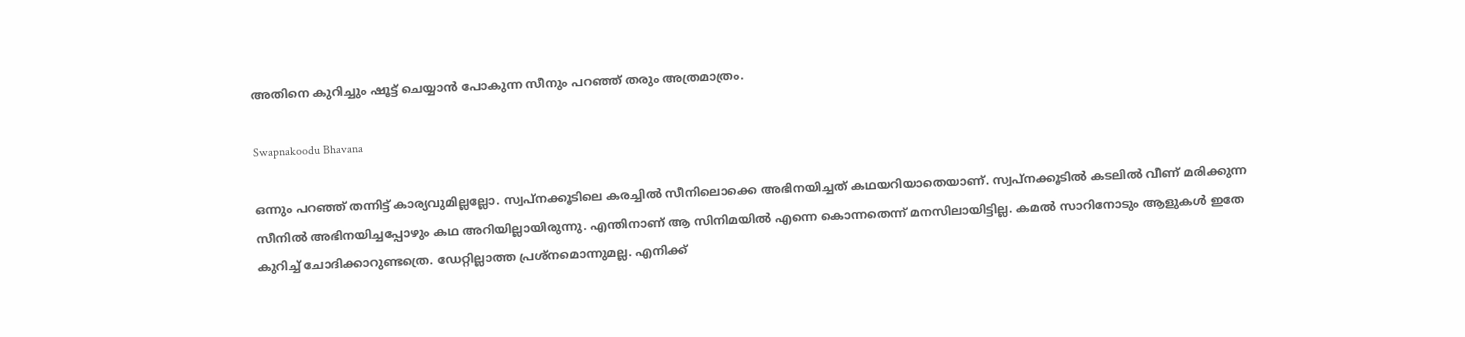അതിനെ കുറിച്ചും ഷൂട്ട് ചെയ്യാൻ പോകുന്ന സീനും പറഞ്ഞ് തരും അത്രമാത്രം.

Swapnakoodu Bhavana

ഒന്നും പറഞ്ഞ് തന്നിട്ട് കാര്യവുമില്ലല്ലോ. സ്വപ്നക്കൂടിലെ കരച്ചിൽ സീനിലൊക്കെ അഭിനയിച്ചത് കഥയറിയാതെയാണ്. സ്വപ്നക്കൂടിൽ കടലിൽ വീണ് മരിക്കുന്ന സീനിൽ അഭിനയിച്ചപ്പോഴും കഥ അറിയില്ലായിരുന്നു. എന്തിനാണ് ആ സിനിമയിൽ എന്നെ കൊന്നതെന്ന് മനസിലായിട്ടില്ല. കമൽ സാറിനോടും ആളുകൾ ഇതേ കുറിച്ച് ചോദിക്കാറുണ്ടത്രെ. ഡേറ്റില്ലാത്ത പ്രശ്നമൊന്നുമല്ല. എനിക്ക്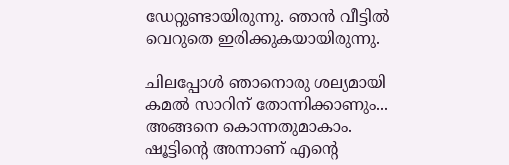ഡേറ്റുണ്ടായിരുന്നു. ഞാൻ വീട്ടിൽ വെറുതെ ഇരിക്കുകയായിരുന്നു.

ചിലപ്പോൾ ഞാനൊരു ശല്യമായി കമൽ സാറിന് തോന്നിക്കാണും... അങ്ങനെ കൊന്നതുമാകാം. ഷൂട്ടിന്റെ അന്നാണ് എന്റെ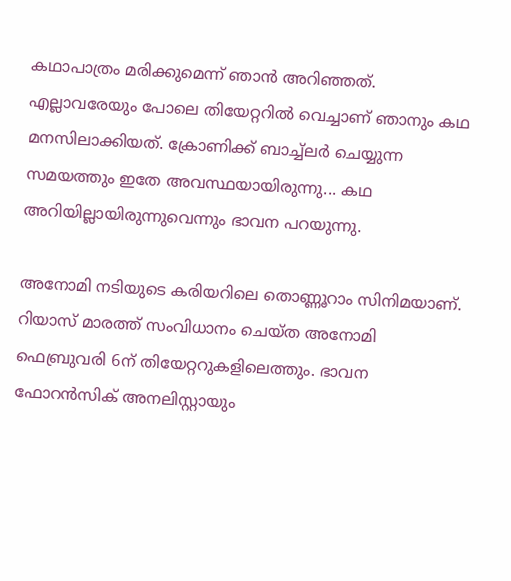കഥാപാത്രം മരിക്കുമെന്ന് ഞാൻ അറിഞ്ഞത്. എല്ലാവരേയും പോലെ തിയേറ്ററിൽ വെച്ചാണ് ഞാനും കഥ മനസിലാക്കിയത്. ക്രോണിക്ക് ബാച്ച്ലർ ചെയ്യുന്ന സമയത്തും ഇതേ അവസ്ഥയായിരുന്നു... കഥ അറിയില്ലായിരുന്നുവെന്നും ഭാവന പറയുന്നു.

അനോമി നടിയുടെ കരിയറിലെ തൊണ്ണൂറാം സിനിമയാണ്. റിയാസ് മാരത്ത് സംവിധാനം ചെയ്ത അനോമി ഫെബ്രുവരി 6ന് തിയേറ്ററുകളിലെത്തും. ഭാവന ഫോറൻസിക് അനലിസ്റ്റായും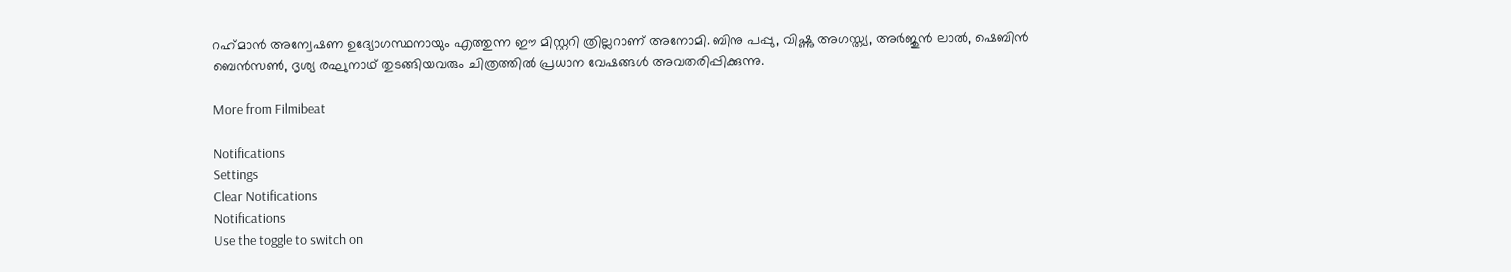റഹ്‌മാൻ അന്വേഷണ ഉദ്യോഗസ്ഥനായും എത്തുന്ന ഈ മിസ്റ്ററി ത്രില്ലറാണ് അനോമി. ബിനു പപ്പു, വിഷ്ണു അഗസ്ത്യ, അർജുൻ ലാൽ, ഷെബിൻ ബെൻസൺ, ദൃശ്യ രഘുനാഥ് തുടങ്ങിയവരും ചിത്രത്തിൽ പ്രധാന വേഷങ്ങൾ അവതരിപ്പിക്കുന്നു.

More from Filmibeat

Notifications
Settings
Clear Notifications
Notifications
Use the toggle to switch on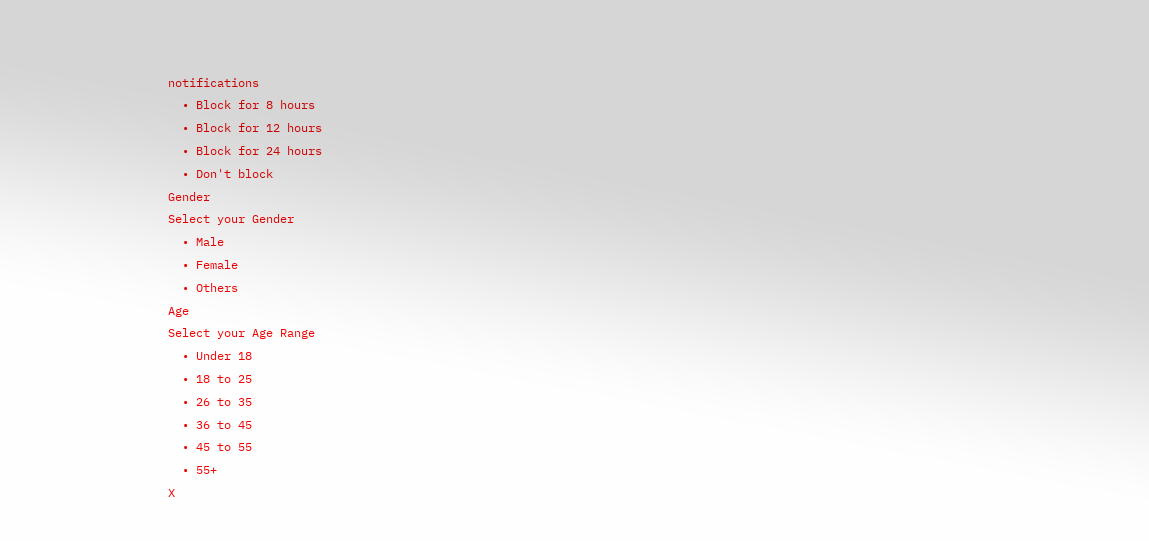notifications
  • Block for 8 hours
  • Block for 12 hours
  • Block for 24 hours
  • Don't block
Gender
Select your Gender
  • Male
  • Female
  • Others
Age
Select your Age Range
  • Under 18
  • 18 to 25
  • 26 to 35
  • 36 to 45
  • 45 to 55
  • 55+
X